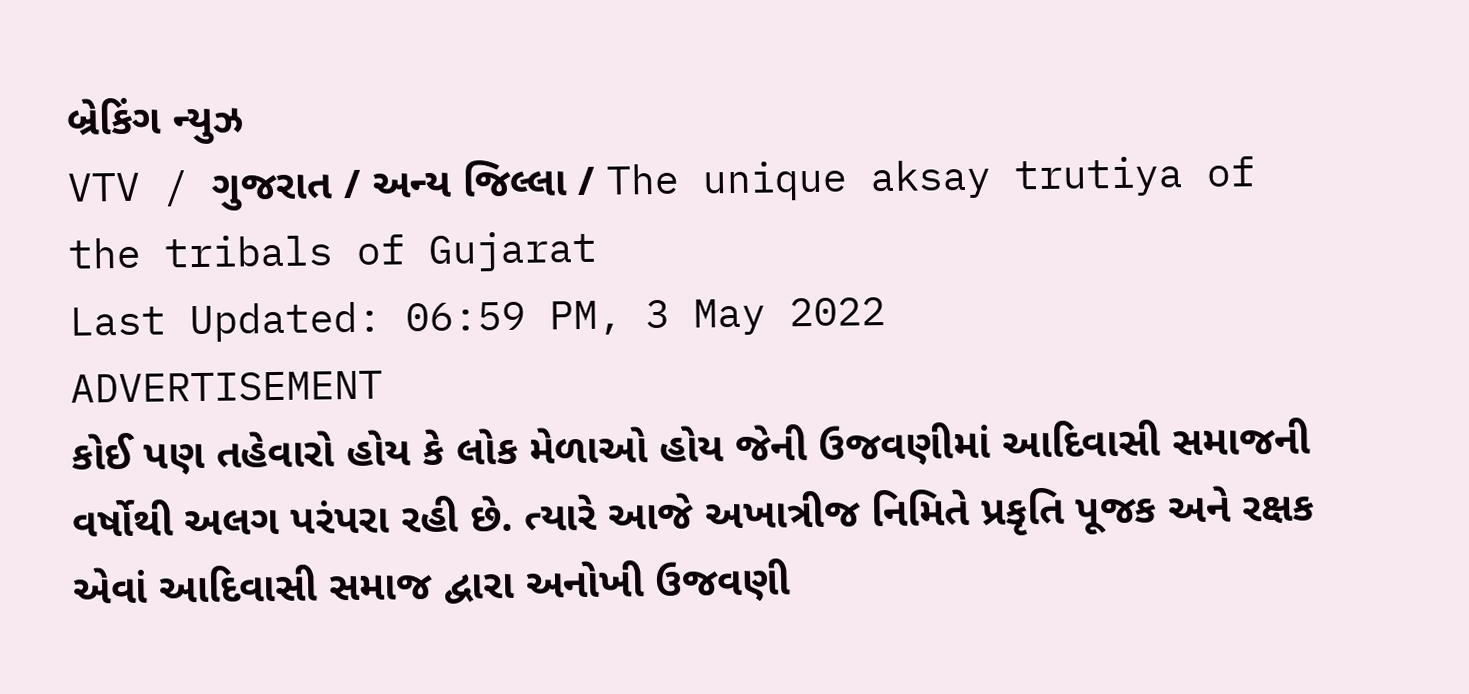બ્રેકિંગ ન્યુઝ
VTV / ગુજરાત / અન્ય જિલ્લા / The unique aksay trutiya of the tribals of Gujarat
Last Updated: 06:59 PM, 3 May 2022
ADVERTISEMENT
કોઈ પણ તહેવારો હોય કે લોક મેળાઓ હોય જેની ઉજવણીમાં આદિવાસી સમાજની વર્ષોથી અલગ પરંપરા રહી છે. ત્યારે આજે અખાત્રીજ નિમિતે પ્રકૃતિ પૂજક અને રક્ષક એવાં આદિવાસી સમાજ દ્વારા અનોખી ઉજવણી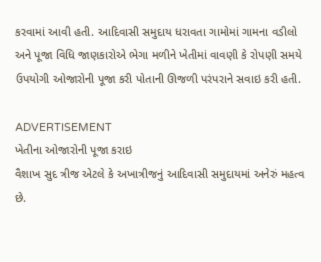કરવામાં આવી હતી. આદિવાસી સમુદાય ધરાવતા ગામોમાં ગામના વડીલો અને પૂજા વિધિ જાણકારોએ ભેગા મળીને ખેતીમાં વાવણી કે રોપણી સમયે ઉપયોગી ઓજારોની પૂજા કરી પોતાની ઊજળી પરંપરાને સવાઇ કરી હતી.

ADVERTISEMENT
ખેતીના ઓજારોની પૂજા કરાઇ
વૈશાખ સુદ ત્રીજ એટલે કે અખાત્રીજનું આદિવાસી સમુદાયમાં અનેરું મહત્વ છે.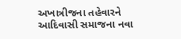અખાત્રીજના તહેવારને આદિવાસી સમાજના નવા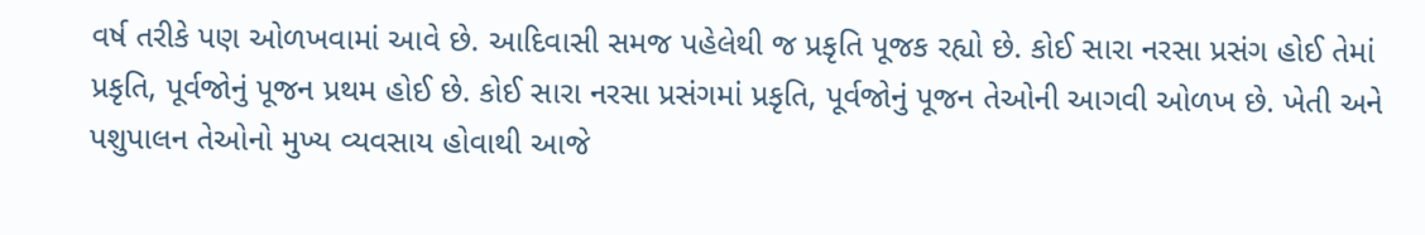વર્ષ તરીકે પણ ઓળખવામાં આવે છે. આદિવાસી સમજ પહેલેથી જ પ્રકૃતિ પૂજક રહ્યો છે. કોઈ સારા નરસા પ્રસંગ હોઈ તેમાં પ્રકૃતિ, પૂર્વજોનું પૂજન પ્રથમ હોઈ છે. કોઈ સારા નરસા પ્રસંગમાં પ્રકૃતિ, પૂર્વજોનું પૂજન તેઓની આગવી ઓળખ છે. ખેતી અને પશુપાલન તેઓનો મુખ્ય વ્યવસાય હોવાથી આજે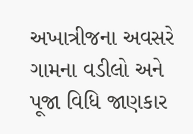અખાત્રીજના અવસરે ગામના વડીલો અને પૂજા વિધિ જાણકાર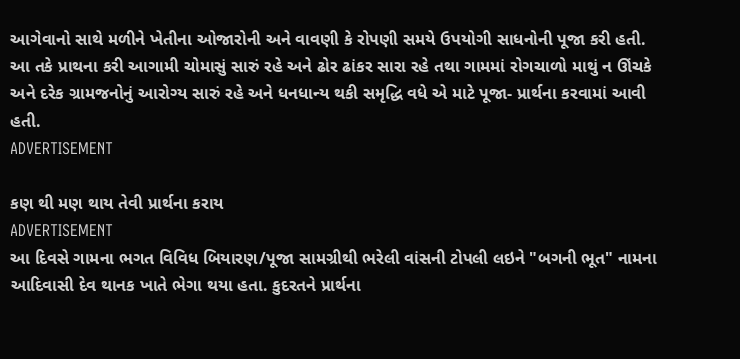આગેવાનો સાથે મળીને ખેતીના ઓજારોની અને વાવણી કે રોપણી સમયે ઉપયોગી સાધનોની પૂજા કરી હતી. આ તકે પ્રાથના કરી આગામી ચોમાસું સારું રહે અને ઢોર ઢાંકર સારા રહે તથા ગામમાં રોગચાળો માથું ન ઊંચકે અને દરેક ગ્રામજનોનું આરોગ્ય સારું રહે અને ધનધાન્ય થકી સમૃદ્ધિ વધે એ માટે પૂજા- પ્રાર્થના કરવામાં આવી હતી.
ADVERTISEMENT

કણ થી મણ થાય તેવી પ્રાર્થના કરાય
ADVERTISEMENT
આ દિવસે ગામના ભગત વિવિધ બિયારણ/પૂજા સામગ્રીથી ભરેલી વાંસની ટોપલી લઇને "બગની ભૂત" નામના આદિવાસી દેવ થાનક ખાતે ભેગા થયા હતા. કુદરતને પ્રાર્થના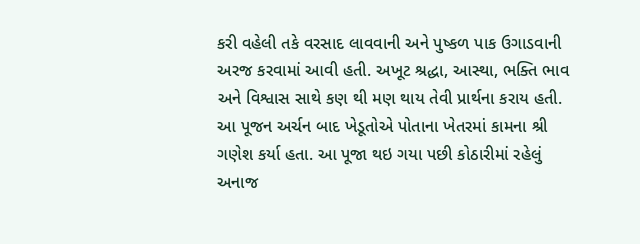કરી વહેલી તકે વરસાદ લાવવાની અને પુષ્કળ પાક ઉગાડવાની અરજ કરવામાં આવી હતી. અખૂટ શ્રદ્ધા, આસ્થા, ભક્તિ ભાવ અને વિશ્વાસ સાથે કણ થી મણ થાય તેવી પ્રાર્થના કરાય હતી. આ પૂજન અર્ચન બાદ ખેડૂતોએ પોતાના ખેતરમાં કામના શ્રી ગણેશ કર્યા હતા. આ પૂજા થઇ ગયા પછી કોઠારીમાં રહેલું અનાજ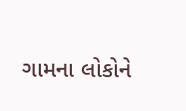ગામના લોકોને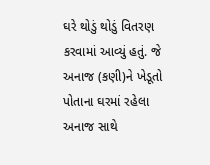ઘરે થોડું થોડું વિતરણ કરવામાં આવ્યું હતું. જે અનાજ (કણી)ને ખેડૂતો પોતાના ઘરમાં રહેલા અનાજ સાથે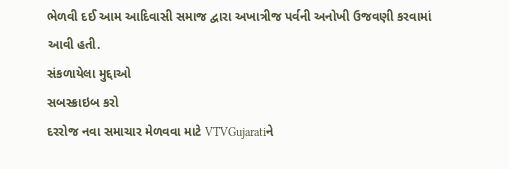ભેળવી દઈ આમ આદિવાસી સમાજ દ્વારા અખાત્રીજ પર્વની અનોખી ઉજવણી કરવામાં આવી હતી.
સંકળાયેલા મુદ્દાઓ
સબસ્ક્રાઇબ કરો
દરરોજ નવા સમાચાર મેળવવા માટે VTVGujaratiને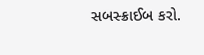સબસ્ક્રાઈબ કરો.